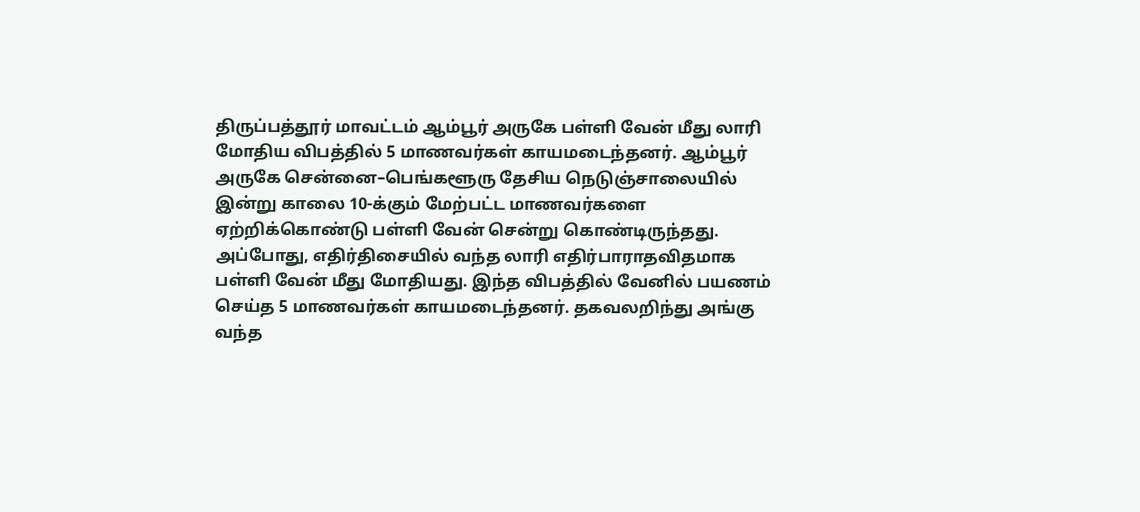திருப்பத்தூர் மாவட்டம் ஆம்பூர் அருகே பள்ளி வேன் மீது லாரி மோதிய விபத்தில் 5 மாணவர்கள் காயமடைந்தனர். ஆம்பூர் அருகே சென்னை–பெங்களூரு தேசிய நெடுஞ்சாலையில் இன்று காலை 10-க்கும் மேற்பட்ட மாணவர்களை ஏற்றிக்கொண்டு பள்ளி வேன் சென்று கொண்டிருந்தது. அப்போது, எதிர்திசையில் வந்த லாரி எதிர்பாராதவிதமாக பள்ளி வேன் மீது மோதியது. இந்த விபத்தில் வேனில் பயணம் செய்த 5 மாணவர்கள் காயமடைந்தனர். தகவலறிந்து அங்கு வந்த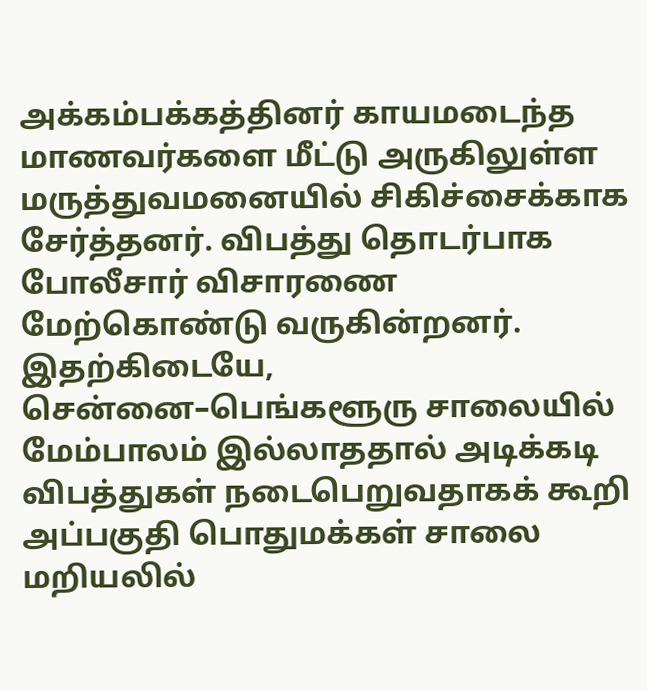அக்கம்பக்கத்தினர் காயமடைந்த மாணவர்களை மீட்டு அருகிலுள்ள மருத்துவமனையில் சிகிச்சைக்காக சேர்த்தனர். விபத்து தொடர்பாக போலீசார் விசாரணை மேற்கொண்டு வருகின்றனர். இதற்கிடையே, சென்னை–பெங்களூரு சாலையில் மேம்பாலம் இல்லாததால் அடிக்கடி விபத்துகள் நடைபெறுவதாகக் கூறி அப்பகுதி பொதுமக்கள் சாலை மறியலில்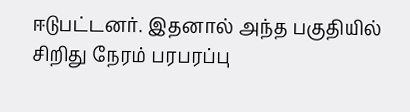ஈடுபட்டனர். இதனால் அந்த பகுதியில் சிறிது நேரம் பரபரப்பு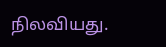நிலவியது.